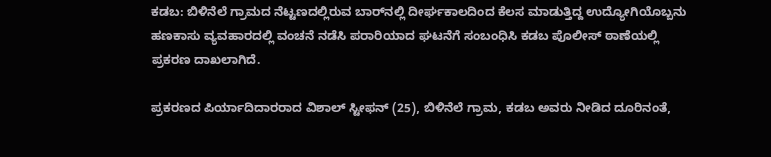ಕಡಬ: ಬಿಳಿನೆಲೆ ಗ್ರಾಮದ ನೆಟ್ಟಣದಲ್ಲಿರುವ ಬಾರ್‌ನಲ್ಲಿ ದೀರ್ಘಕಾಲದಿಂದ ಕೆಲಸ ಮಾಡುತ್ತಿದ್ದ ಉದ್ಯೋಗಿಯೊಬ್ಬನು ಹಣಕಾಸು ವ್ಯವಹಾರದಲ್ಲಿ ವಂಚನೆ ನಡೆಸಿ ಪರಾರಿಯಾದ ಘಟನೆಗೆ ಸಂಬಂಧಿಸಿ ಕಡಬ ಪೊಲೀಸ್ ಠಾಣೆಯಲ್ಲಿ ಪ್ರಕರಣ ದಾಖಲಾಗಿದೆ.

ಪ್ರಕರಣದ ಪಿರ್ಯಾದಿದಾರರಾದ ವಿಶಾಲ್ ಸ್ಟೀಫನ್ (25), ಬಿಳಿನೆಲೆ ಗ್ರಾಮ, ಕಡಬ ಅವರು ನೀಡಿದ ದೂರಿನಂತೆ,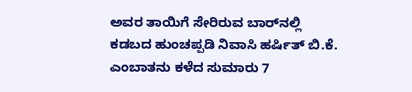ಅವರ ತಾಯಿಗೆ ಸೇರಿರುವ ಬಾರ್‌ನಲ್ಲಿ ಕಡಬದ ಹುಂಚಪ್ಪಡಿ ನಿವಾಸಿ ಹರ್ಷಿತ್ ಬಿ.ಕೆ. ಎಂಬಾತನು ಕಳೆದ ಸುಮಾರು 7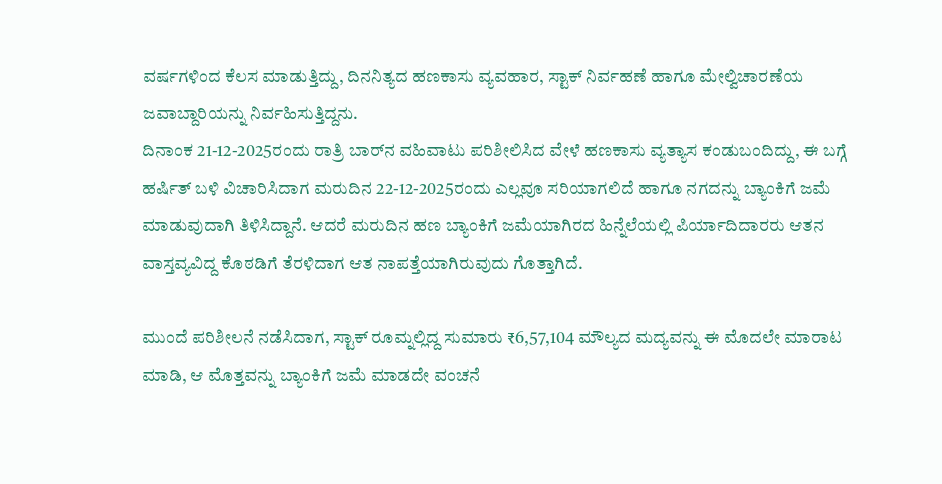ವರ್ಷಗಳಿಂದ ಕೆಲಸ ಮಾಡುತ್ತಿದ್ದು, ದಿನನಿತ್ಯದ ಹಣಕಾಸು ವ್ಯವಹಾರ, ಸ್ಟಾಕ್ ನಿರ್ವಹಣೆ ಹಾಗೂ ಮೇಲ್ವಿಚಾರಣೆಯ ಜವಾಬ್ದಾರಿಯನ್ನು ನಿರ್ವಹಿಸುತ್ತಿದ್ದನು.
ದಿನಾಂಕ 21-12-2025ರಂದು ರಾತ್ರಿ ಬಾರ್‌ನ ವಹಿವಾಟು ಪರಿಶೀಲಿಸಿದ ವೇಳೆ ಹಣಕಾಸು ವ್ಯತ್ಯಾಸ ಕಂಡುಬಂದಿದ್ದು, ಈ ಬಗ್ಗೆ ಹರ್ಷಿತ್ ಬಳಿ ವಿಚಾರಿಸಿದಾಗ ಮರುದಿನ 22-12-2025ರಂದು ಎಲ್ಲವೂ ಸರಿಯಾಗಲಿದೆ ಹಾಗೂ ನಗದನ್ನು ಬ್ಯಾಂಕಿಗೆ ಜಮೆ ಮಾಡುವುದಾಗಿ ತಿಳಿಸಿದ್ದಾನೆ. ಆದರೆ ಮರುದಿನ ಹಣ ಬ್ಯಾಂಕಿಗೆ ಜಮೆಯಾಗಿರದ ಹಿನ್ನೆಲೆಯಲ್ಲಿ ಪಿರ್ಯಾದಿದಾರರು ಆತನ ವಾಸ್ತವ್ಯವಿದ್ದ ಕೊಠಡಿಗೆ ತೆರಳಿದಾಗ ಆತ ನಾಪತ್ತೆಯಾಗಿರುವುದು ಗೊತ್ತಾಗಿದೆ.

ಮುಂದೆ ಪರಿಶೀಲನೆ ನಡೆಸಿದಾಗ, ಸ್ಟಾಕ್ ರೂಮ್ನಲ್ಲಿದ್ದ ಸುಮಾರು ₹6,57,104 ಮೌಲ್ಯದ ಮದ್ಯವನ್ನು ಈ ಮೊದಲೇ ಮಾರಾಟ ಮಾಡಿ, ಆ ಮೊತ್ತವನ್ನು ಬ್ಯಾಂಕಿಗೆ ಜಮೆ ಮಾಡದೇ ವಂಚನೆ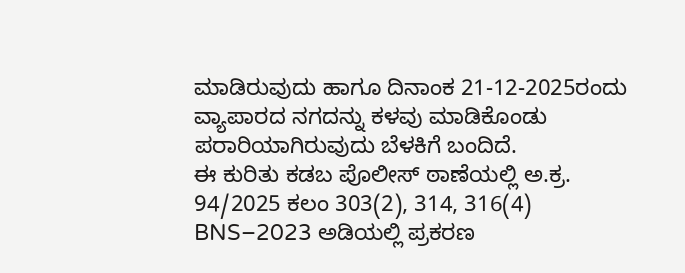ಮಾಡಿರುವುದು ಹಾಗೂ ದಿನಾಂಕ 21-12-2025ರಂದು ವ್ಯಾಪಾರದ ನಗದನ್ನು ಕಳವು ಮಾಡಿಕೊಂಡು ಪರಾರಿಯಾಗಿರುವುದು ಬೆಳಕಿಗೆ ಬಂದಿದೆ.
ಈ ಕುರಿತು ಕಡಬ ಪೊಲೀಸ್ ಠಾಣೆಯಲ್ಲಿ ಅ.ಕ್ರ. 94/2025 ಕಲಂ 303(2), 314, 316(4) BNS–2023 ಅಡಿಯಲ್ಲಿ ಪ್ರಕರಣ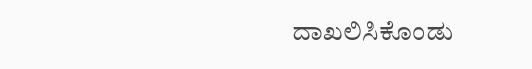ದಾಖಲಿಸಿಕೊಂಡು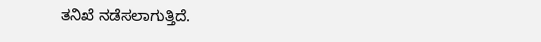ತನಿಖೆ ನಡೆಸಲಾಗುತ್ತಿದೆ.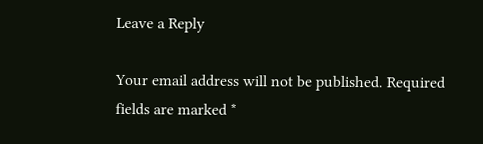Leave a Reply

Your email address will not be published. Required fields are marked *